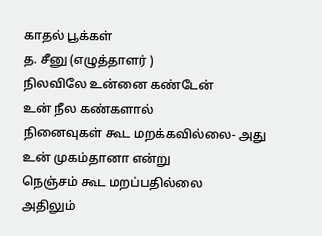காதல் பூக்கள்
த. சீனு (எழுத்தாளர் )
நிலவிலே உன்னை கண்டேன்
உன் நீல கண்களால்
நினைவுகள் கூட மறக்கவில்லை- அது
உன் முகம்தானா என்று
நெஞ்சம் கூட மறப்பதில்லை
அதிலும்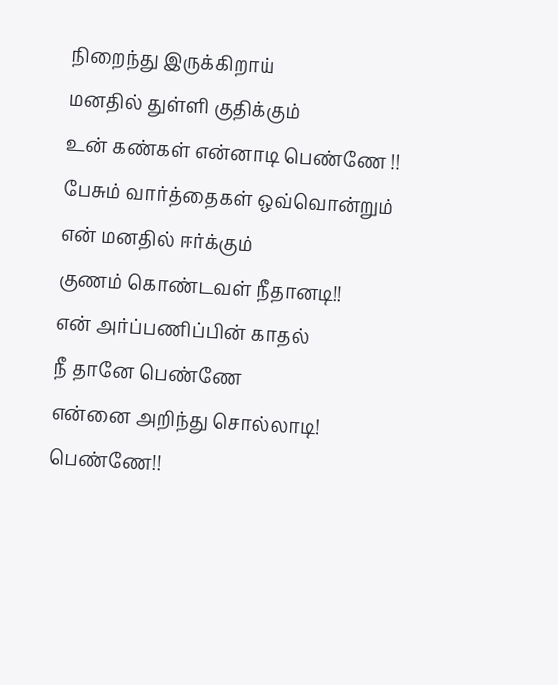நிறைந்து இருக்கிறாய்
மனதில் துள்ளி குதிக்கும்
உன் கண்கள் என்னாடி பெண்ணே !!
பேசும் வார்த்தைகள் ஒவ்வொன்றும்
என் மனதில் ஈர்க்கும்
குணம் கொண்டவள் நீதானடி!!
என் அர்ப்பணிப்பின் காதல்
நீ தானே பெண்ணே
என்னை அறிந்து சொல்லாடி!
பெண்ணே!!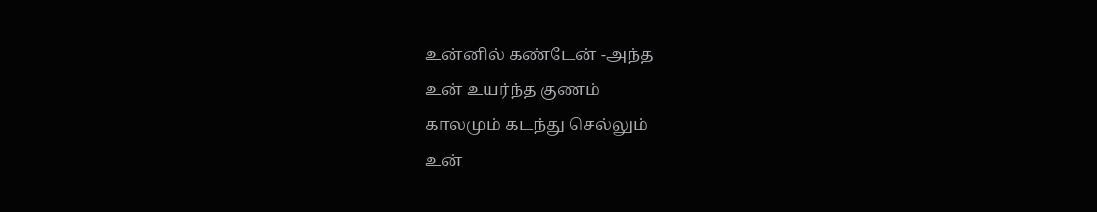உன்னில் கண்டேன் -அந்த
உன் உயர்ந்த குணம்
காலமும் கடந்து செல்லும்
உன்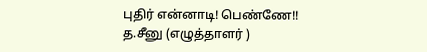புதிர் என்னாடி! பெண்ணே!!
த.சீனு (எழுத்தாளர் )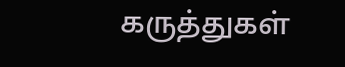கருத்துகள்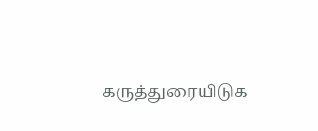கருத்துரையிடுக